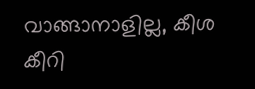വാങ്ങാനാളില്ല, കീശ കീറി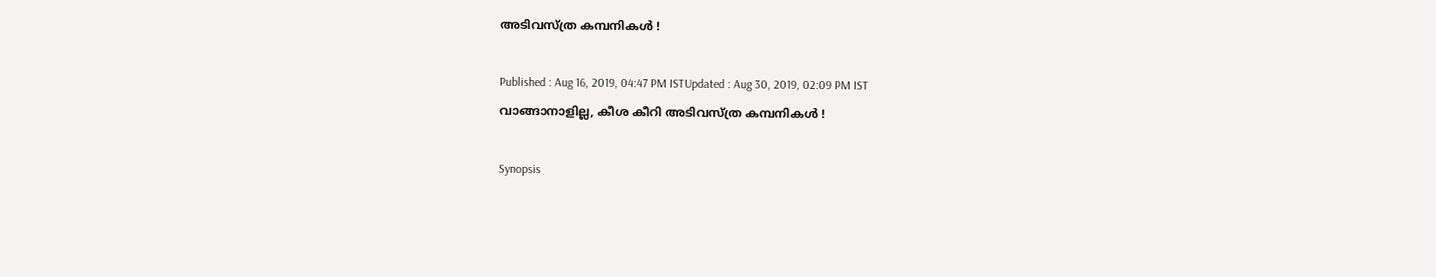അടിവസ്‍ത്ര കമ്പനികള്‍ !

Published : Aug 16, 2019, 04:47 PM ISTUpdated : Aug 30, 2019, 02:09 PM IST
വാങ്ങാനാളില്ല, കീശ കീറി അടിവസ്‍ത്ര കമ്പനികള്‍ !

Synopsis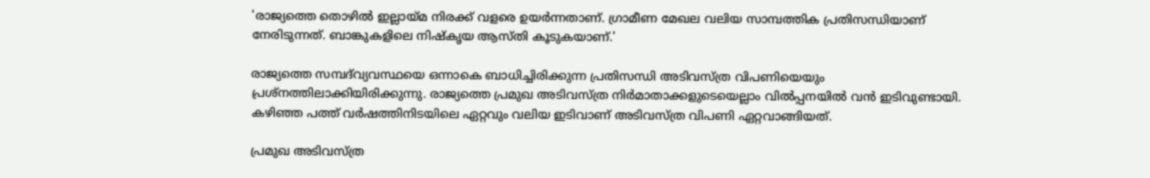'രാജ്യത്തെ തൊഴില്‍ ഇല്ലായ്മ നിരക്ക് വളരെ ഉയര്‍ന്നതാണ്. ഗ്രാമീണ മേഖല വലിയ സാമ്പത്തിക പ്രതിസന്ധിയാണ് നേരിടുന്നത്. ബാങ്കുകളിലെ നിഷ്കൃയ ആസ്തി കൂടുകയാണ്.'

രാജ്യത്തെ സമ്പദ്‍വ്യവസ്ഥയെ ഒന്നാകെ ബാധിച്ചിരിക്കുന്ന പ്രതിസന്ധി അടിവസ്ത്ര വിപണിയെയും പ്രശ്നത്തിലാക്കിയിരിക്കുന്നു. രാജ്യത്തെ പ്രമുഖ അടിവസ്ത്ര നിര്‍മാതാക്കളുടെയെല്ലാം വില്‍പ്പനയില്‍ വന്‍ ഇടിവുണ്ടായി. കഴിഞ്ഞ പത്ത് വര്‍ഷത്തിനിടയിലെ ഏറ്റവും വലിയ ഇടിവാണ് അടിവസ്ത്ര വിപണി ഏറ്റവാങ്ങിയത്.

പ്രമുഖ അടിവസ്ത്ര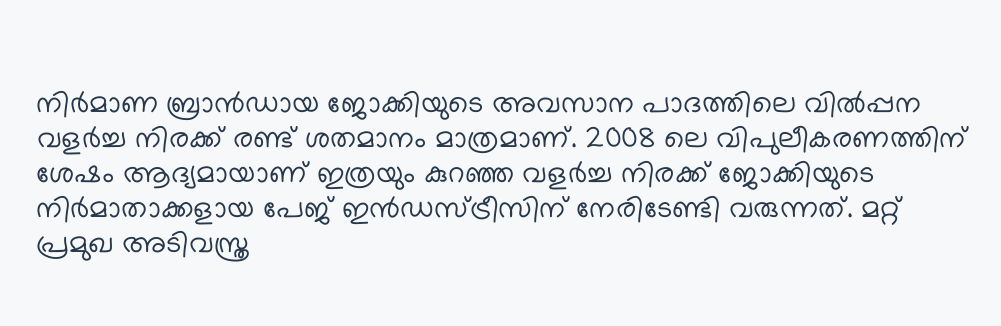നിര്‍മാണ ബ്രാന്‍ഡായ ജോക്കിയുടെ അവസാന പാദത്തിലെ വില്‍പ്പന വളര്‍ച്ച നിരക്ക് രണ്ട് ശതമാനം മാത്രമാണ്. 2008 ലെ വിപുലീകരണത്തിന് ശേഷം ആദ്യമായാണ് ഇത്രയും കുറഞ്ഞ വളര്‍ച്ച നിരക്ക് ജോക്കിയുടെ നിര്‍മാതാക്കളായ പേജ് ഇന്‍ഡസ്ട്രീസിന് നേരിടേണ്ടി വരുന്നത്. മറ്റ് പ്രമുഖ അടിവസ്ത്ര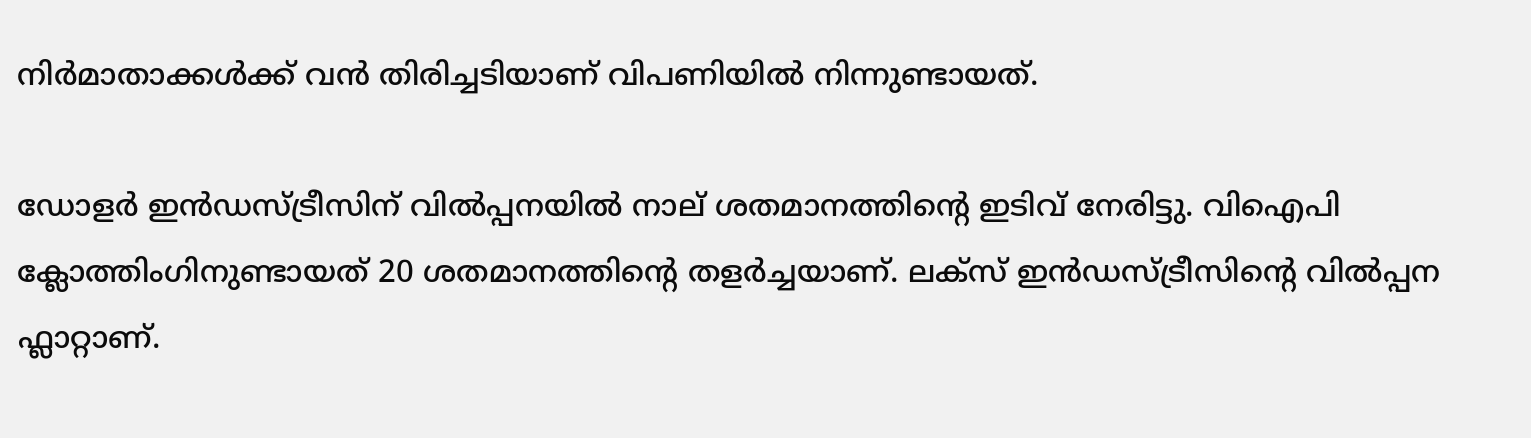നിര്‍മാതാക്കള്‍ക്ക് വന്‍ തിരിച്ചടിയാണ് വിപണിയില്‍ നിന്നുണ്ടായത്.

ഡോളര്‍ ഇന്‍ഡസ്ട്രീസിന് വില്‍പ്പനയില്‍ നാല് ശതമാനത്തിന്‍റെ ഇടിവ് നേരിട്ടു. വിഐപി ക്ലോത്തിംഗിനുണ്ടായത് 20 ശതമാനത്തിന്‍റെ തളര്‍ച്ചയാണ്. ലക്സ് ഇന്‍ഡസ്ട്രീസിന്‍റെ വില്‍പ്പന ഫ്ലാറ്റാണ്.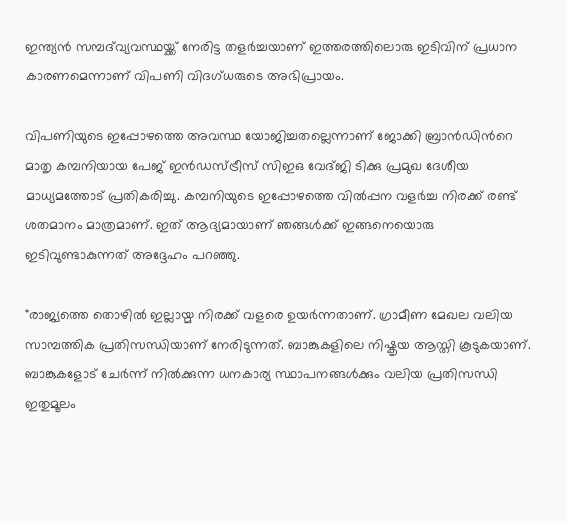ഇന്ത്യന്‍ സമ്പദ്‍വ്യവസ്ഥയ്ക്ക് നേരിട്ട തളര്‍ച്ചയാണ് ഇത്തരത്തിലൊരു ഇടിവിന് പ്രധാന കാരണമെന്നാണ് വിപണി വിദഗ്ധരുടെ അഭിപ്രായം.

വിപണിയുടെ ഇപ്പോഴത്തെ അവസ്ഥ യോജിച്ചതല്ലെന്നാണ് ജോക്കി ബ്രാന്‍ഡിന്‍റെ മാതൃ കമ്പനിയായ പേജ് ഇന്‍ഡസ്ട്രീസ് സിഇഒ വേദ്ജി ടിക്കു പ്രമുഖ ദേശീയ മാധ്യമത്തോട് പ്രതികരിച്ചു. കമ്പനിയുടെ ഇപ്പോഴത്തെ വില്‍പ്പന വളര്‍ച്ച നിരക്ക് രണ്ട് ശതമാനം മാത്രമാണ്. ഇത് ആദ്യമായാണ് ഞങ്ങള്‍ക്ക് ഇങ്ങനെയൊരു ഇടിവുണ്ടാകുന്നത് അദ്ദേഹം പറഞ്ഞു.

"രാജ്യത്തെ തൊഴില്‍ ഇല്ലായ്മ നിരക്ക് വളരെ ഉയര്‍ന്നതാണ്. ഗ്രാമീണ മേഖല വലിയ സാമ്പത്തിക പ്രതിസന്ധിയാണ് നേരിടുന്നത്. ബാങ്കുകളിലെ നിഷ്കൃയ ആസ്തി കൂടുകയാണ്. ബാങ്കുകളോട് ചേര്‍ന്ന് നില്‍ക്കുന്ന ധനകാര്യ സ്ഥാപനങ്ങള്‍ക്കും വലിയ പ്രതിസന്ധി ഇതുമൂലം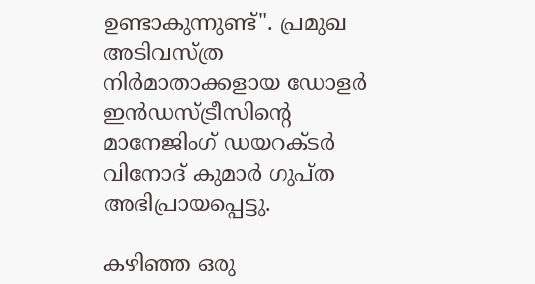ഉണ്ടാകുന്നുണ്ട്". പ്രമുഖ അടിവസ്ത്ര നിര്‍മാതാക്കളായ ഡോളര്‍ ഇന്‍ഡസ്ട്രീസിന്‍റെ മാനേജിംഗ് ഡയറക്ടര്‍ വിനോദ് കുമാര്‍ ഗുപ്ത അഭിപ്രായപ്പെട്ടു.

കഴിഞ്ഞ ഒരു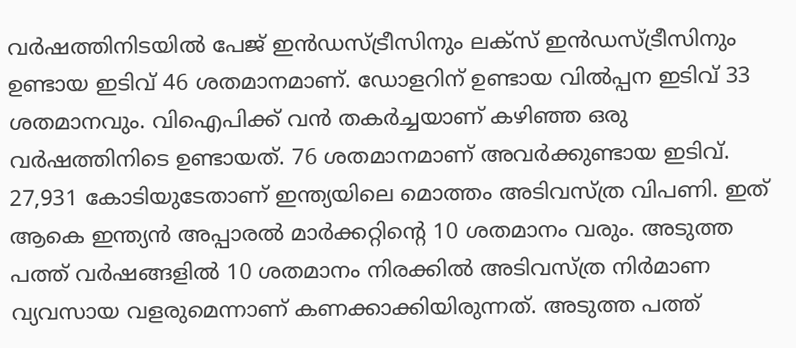വര്‍ഷത്തിനിടയില്‍ പേജ് ഇന്‍ഡസ്ട്രീസിനും ലക്സ് ഇന്‍ഡസ്ട്രീസിനും ഉണ്ടായ ഇടിവ് 46 ശതമാനമാണ്. ഡോളറിന് ഉണ്ടായ വില്‍പ്പന ഇടിവ് 33 ശതമാനവും. വിഐപിക്ക് വന്‍ തകര്‍ച്ചയാണ് കഴിഞ്ഞ ഒരു വര്‍ഷത്തിനിടെ ഉണ്ടായത്. 76 ശതമാനമാണ് അവര്‍ക്കുണ്ടായ ഇടിവ്. 27,931 കോടിയുടേതാണ് ഇന്ത്യയിലെ മൊത്തം അടിവസ്ത്ര വിപണി. ഇത് ആകെ ഇന്ത്യന്‍ അപ്പാരല്‍ മാര്‍ക്കറ്റിന്‍റെ 10 ശതമാനം വരും. അടുത്ത പത്ത് വര്‍ഷങ്ങളില്‍ 10 ശതമാനം നിരക്കില്‍ അടിവസ്ത്ര നിര്‍മാണ വ്യവസായ വളരുമെന്നാണ് കണക്കാക്കിയിരുന്നത്. അടുത്ത പത്ത്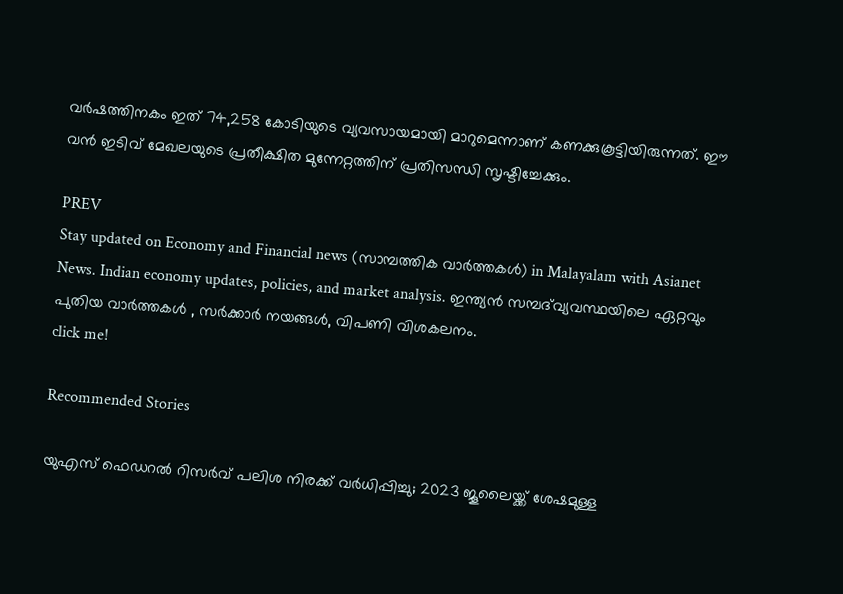വര്‍ഷത്തിനകം ഇത് 74,258 കോടിയുടെ വ്യവസായമായി മാറുമെന്നാണ് കണക്കുകൂട്ടിയിരുന്നത്. ഈ വന്‍ ഇടിവ് മേഖലയുടെ പ്രതീക്ഷിത മുന്നേറ്റത്തിന് പ്രതിസന്ധി സൃഷ്ടിച്ചേക്കും.

PREV
Stay updated on Economy and Financial news (സാമ്പത്തിക വാർത്തകൾ) in Malayalam with Asianet News. Indian economy updates, policies, and market analysis. ഇന്ത്യൻ സമ്പദ്‌വ്യവസ്ഥയിലെ ഏറ്റവും പുതിയ വാർത്തകൾ , സർക്കാർ നയങ്ങൾ, വിപണി വിശകലനം.
click me!

Recommended Stories

യുഎസ് ഫെഡറൽ റിസർവ് പലിശ നിരക്ക് വർധിപ്പിച്ചു; 2023 ജൂലൈയ്ക്ക് ശേഷമുള്ള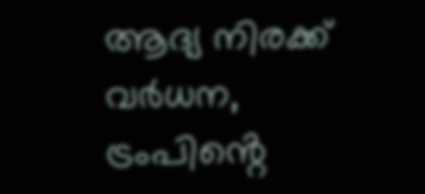ആദ്യ നിരക്ക് വർധന, ട്രംപിൻ്റെ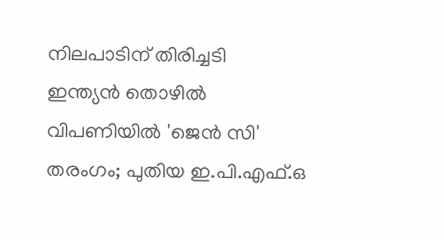നിലപാടിന് തിരിച്ചടി
ഇന്ത്യൻ തൊഴിൽ വിപണിയിൽ 'ജെൻ സി' തരംഗം; പുതിയ ഇ.പി.എഫ്.ഒ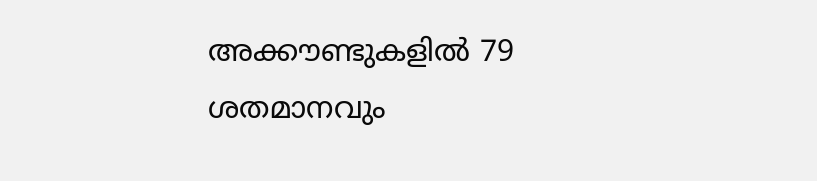അക്കൗണ്ടുകളിൽ 79 ശതമാനവും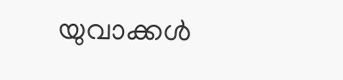യുവാക്കൾ